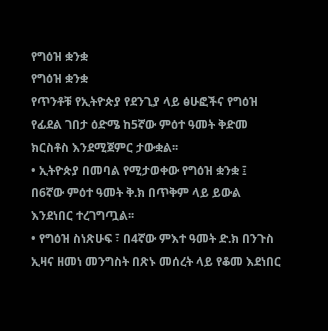የግዕዝ ቋንቋ
የግዕዝ ቋንቋ
የጥንቶቹ የኢትዮጵያ የደንጊያ ላይ ፅሁፎችና የግዕዝ የፊደል ገበታ ዕድሜ ከ5ኛው ምዕተ ዓመት ቅድመ ክርስቶስ እንደሚጀምር ታውቋል፡፡
• ኢትዮጵያ በመባል የሚታወቀው የግዕዝ ቋንቋ ፤ በ6ኛው ምዕተ ዓመት ቅ.ክ በጥቅም ላይ ይውል እንደነበር ተረገግጧል፡፡
• የግዕዝ ስነጽሁፍ ፣ በ4ኛው ምእተ ዓመት ድ.ክ በንጉስ ኢዛና ዘመነ መንግስት በጽኑ መሰረት ላይ የቆመ እደነበር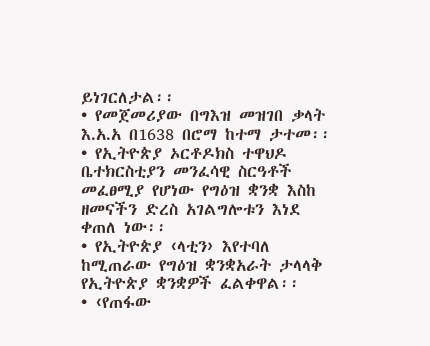ይነገርለታል፡፡
• የመጀመሪያው በግእዝ መዝገበ ቃላት እ.አ.አ በ1638 በሮማ ከተማ ታተመ፡፡
• የኢትዮጵያ ኦርቶዶክስ ተዋህዶ ቤተክርስቲያን መንፈሳዊ ስርዓቶች መፈፀሚያ የሆነው የግዕዝ ቋንቋ እስከ ዘመናችን ድረስ አገልግሎቱን እነደ ቀጠለ ነው፡፡
• የኢትዮጵያ ‹ላቲን› እየተባለ ከሚጠራው የግዕዝ ቋንቋአራት ታላላቅ የኢትዮጵያ ቋንቋዎች ፈልቀዋል፡፡
• ‹የጠፋው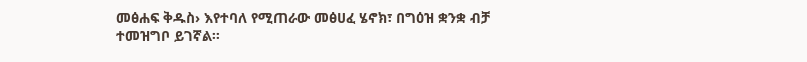መፅሐፍ ቅዱስ› እየተባለ የሚጠራው መፅሀፈ ሄኖክ፣ በግዕዝ ቋንቋ ብቻ ተመዝግቦ ይገኛል፡፡